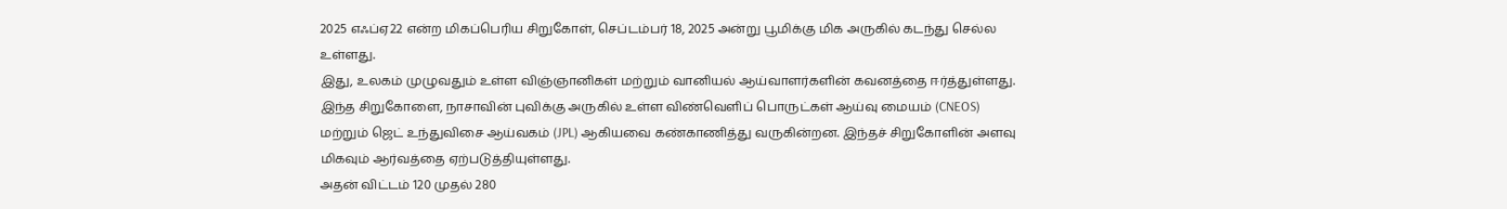2025 எஃப்ஏ22 என்ற மிகப்பெரிய சிறுகோள், செப்டம்பர் 18, 2025 அன்று பூமிக்கு மிக அருகில் கடந்து செல்ல உள்ளது.
இது, உலகம் முழுவதும் உள்ள விஞ்ஞானிகள் மற்றும் வானியல் ஆய்வாளர்களின் கவனத்தை ஈர்த்துள்ளது.
இந்த சிறுகோளை, நாசாவின் புவிக்கு அருகில் உள்ள விண்வெளிப் பொருட்கள் ஆய்வு மையம் (CNEOS) மற்றும் ஜெட் உந்துவிசை ஆய்வகம் (JPL) ஆகியவை கண்காணித்து வருகின்றன. இந்தச் சிறுகோளின் அளவு மிகவும் ஆர்வத்தை ஏற்படுத்தியுள்ளது.
அதன் விட்டம் 120 முதல் 280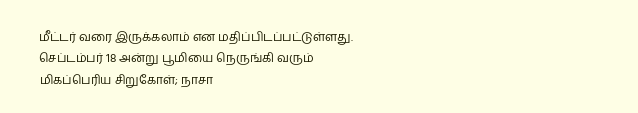மீட்டர் வரை இருக்கலாம் என மதிப்பிடப்பட்டுள்ளது.
செப்டம்பர் 18 அன்று பூமியை நெருங்கி வரும் மிகப்பெரிய சிறுகோள்; நாசா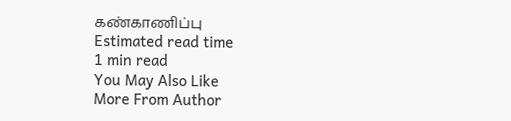கண்காணிப்பு
Estimated read time
1 min read
You May Also Like
More From Author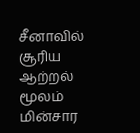சீனாவில் சூரிய ஆற்றல் மூலம் மின்சார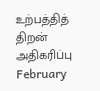உற்பத்தித் திறன் அதிகரிப்பு
February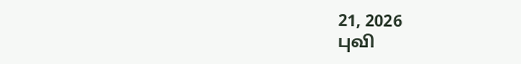21, 2026
புவி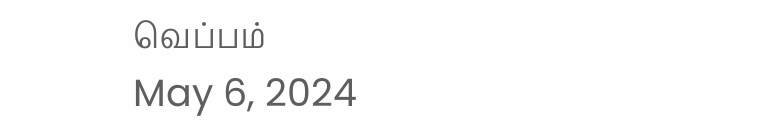வெப்பம்
May 6, 2024